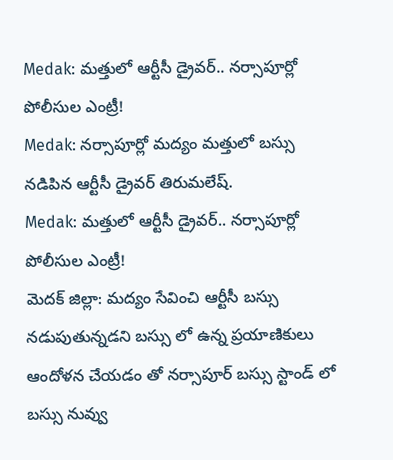Medak: మత్తులో ఆర్టీసీ డ్రైవర్.. నర్సాపూర్లో పోలీసుల ఎంట్రీ!
Medak: నర్సాపూర్లో మద్యం మత్తులో బస్సు నడిపిన ఆర్టీసీ డ్రైవర్ తిరుమలేష్.
Medak: మత్తులో ఆర్టీసీ డ్రైవర్.. నర్సాపూర్లో పోలీసుల ఎంట్రీ!
మెదక్ జిల్లా: మద్యం సేవించి ఆర్టీసీ బస్సు నడుపుతున్నడని బస్సు లో ఉన్న ప్రయాణికులు ఆందోళన చేయడం తో నర్సాపూర్ బస్సు స్టాండ్ లో బస్సు నువ్వు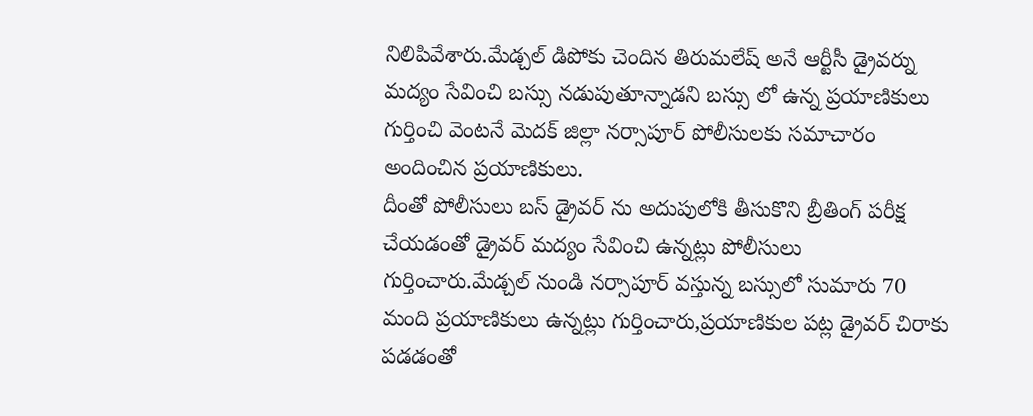నిలిపివేశారు.మేడ్చల్ డిపోకు చెందిన తిరుమలేష్ అనే ఆర్టీసీ డ్రైవర్ను మద్యం సేవించి బస్సు నడుపుతూన్నాడని బస్సు లో ఉన్న ప్రయాణికులు గుర్తించి వెంటనే మెదక్ జిల్లా నర్సాపూర్ పోలీసులకు సమాచారం అందించిన ప్రయాణికులు.
దీంతో పోలీసులు బస్ డ్రైవర్ ను అదుపులోకి తీసుకొని బ్రీతింగ్ పరీక్ష చేయడంతో డ్రైవర్ మద్యం సేవించి ఉన్నట్లు పోలీసులు గుర్తించారు.మేడ్చల్ నుండి నర్సాపూర్ వస్తున్న బస్సులో సుమారు 70 మంది ప్రయాణికులు ఉన్నట్లు గుర్తించారు,ప్రయాణికుల పట్ల డ్రైవర్ చిరాకు పడడంతో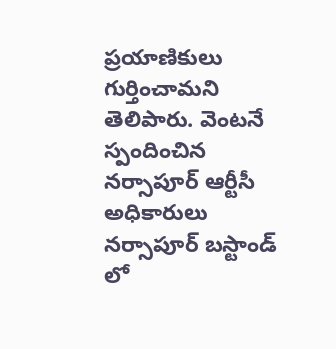ప్రయాణికులు గుర్తించామని తెలిపారు. వెంటనే స్పందించిన నర్సాపూర్ ఆర్టీసీ అధికారులు నర్సాపూర్ బస్టాండ్ లో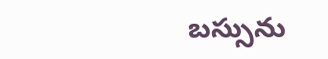బస్సును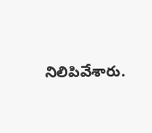నిలిపివేశారు.